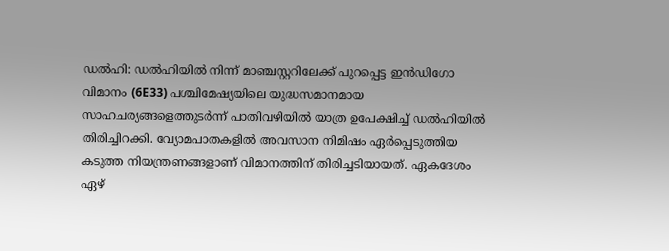ഡൽഹി: ഡൽഹിയിൽ നിന്ന് മാഞ്ചസ്റ്ററിലേക്ക് പുറപ്പെട്ട ഇൻഡിഗോ വിമാനം (6E33) പശ്ചിമേഷ്യയിലെ യുദ്ധസമാനമായ സാഹചര്യങ്ങളെത്തുടർന്ന് പാതിവഴിയിൽ യാത്ര ഉപേക്ഷിച്ച് ഡൽഹിയിൽ തിരിച്ചിറക്കി. വ്യോമപാതകളിൽ അവസാന നിമിഷം ഏർപ്പെടുത്തിയ കടുത്ത നിയന്ത്രണങ്ങളാണ് വിമാനത്തിന് തിരിച്ചടിയായത്. ഏകദേശം ഏഴ്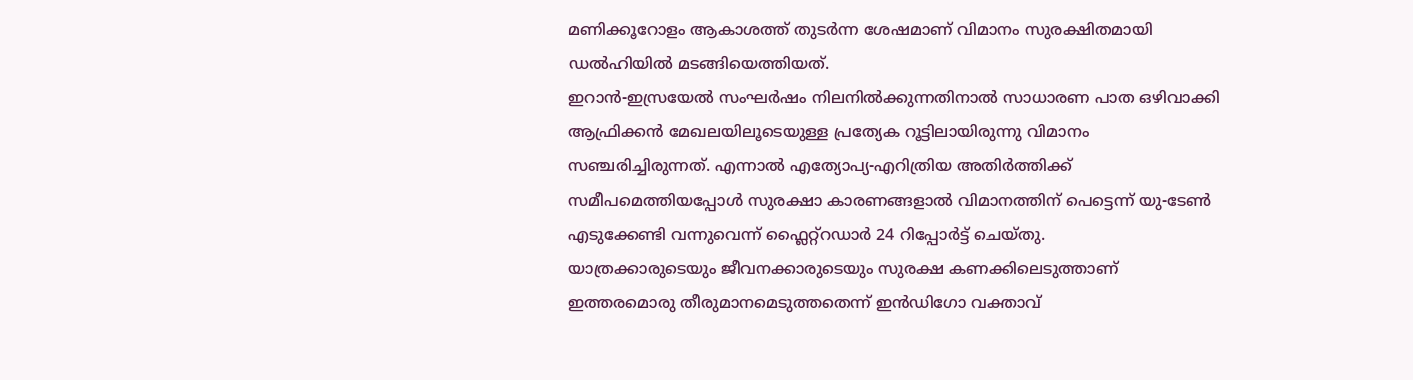മണിക്കൂറോളം ആകാശത്ത് തുടർന്ന ശേഷമാണ് വിമാനം സുരക്ഷിതമായി ഡൽഹിയിൽ മടങ്ങിയെത്തിയത്.
ഇറാൻ-ഇസ്രയേൽ സംഘർഷം നിലനിൽക്കുന്നതിനാൽ സാധാരണ പാത ഒഴിവാക്കി ആഫ്രിക്കൻ മേഖലയിലൂടെയുള്ള പ്രത്യേക റൂട്ടിലായിരുന്നു വിമാനം സഞ്ചരിച്ചിരുന്നത്. എന്നാൽ എത്യോപ്യ-എറിത്രിയ അതിർത്തിക്ക് സമീപമെത്തിയപ്പോൾ സുരക്ഷാ കാരണങ്ങളാൽ വിമാനത്തിന് പെട്ടെന്ന് യു-ടേൺ എടുക്കേണ്ടി വന്നുവെന്ന് ഫ്ലൈറ്റ്റഡാർ 24 റിപ്പോർട്ട് ചെയ്തു.
യാത്രക്കാരുടെയും ജീവനക്കാരുടെയും സുരക്ഷ കണക്കിലെടുത്താണ് ഇത്തരമൊരു തീരുമാനമെടുത്തതെന്ന് ഇൻഡിഗോ വക്താവ്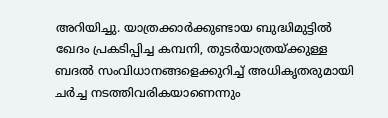അറിയിച്ചു. യാത്രക്കാർക്കുണ്ടായ ബുദ്ധിമുട്ടിൽ ഖേദം പ്രകടിപ്പിച്ച കമ്പനി, തുടർയാത്രയ്ക്കുള്ള ബദൽ സംവിധാനങ്ങളെക്കുറിച്ച് അധികൃതരുമായി ചർച്ച നടത്തിവരികയാണെന്നും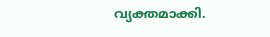വ്യക്തമാക്കി.